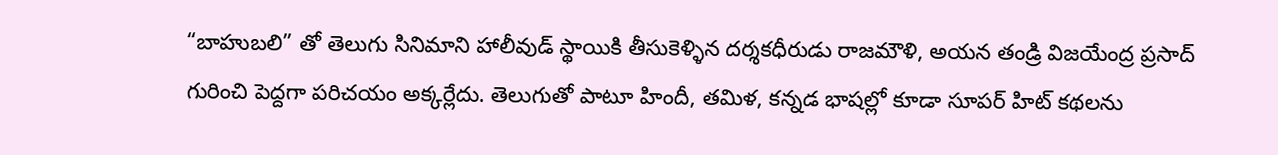“బాహుబలి” తో తెలుగు సినిమాని హాలీవుడ్ స్థాయికి తీసుకెళ్ళిన దర్శకధీరుడు రాజమౌళి, అయన తండ్రి విజయేంద్ర ప్రసాద్ గురించి పెద్దగా పరిచయం అక్కర్లేదు. తెలుగుతో పాటూ హిందీ, తమిళ, కన్నడ భాషల్లో కూడా సూపర్ హిట్ కథలను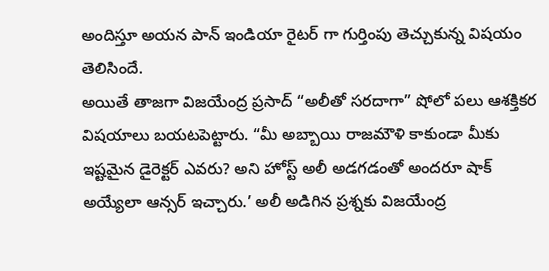అందిస్తూ అయన పాన్ ఇండియా రైటర్ గా గుర్తింపు తెచ్చుకున్న విషయం తెలిసిందే.
అయితే తాజగా విజయేంద్ర ప్రసాద్ “అలీతో సరదాగా” షోలో పలు ఆశక్తికర విషయాలు బయటపెట్టారు. “మీ అబ్బాయి రాజమౌళి కాకుండా మీకు ఇష్టమైన డైరెక్టర్ ఎవరు? అని హోస్ట్ అలీ అడగడంతో అందరూ షాక్ అయ్యేలా ఆన్సర్ ఇచ్చారు.’ అలీ అడిగిన ప్రశ్నకు విజయేంద్ర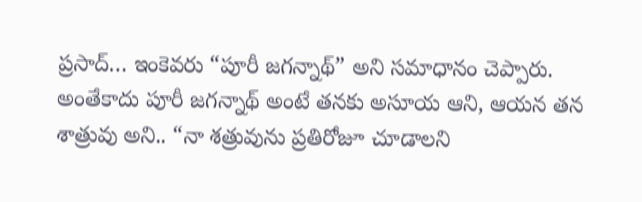ప్రసాద్… ఇంకెవరు “పూరీ జగన్నాథ్” అని సమాధానం చెప్పారు. అంతేకాదు పూరీ జగన్నాథ్ అంటే తనకు అసూయ ఆని, ఆయన తన శాత్రువు అని.. “నా శత్రువును ప్రతిరోజూ చూడాలని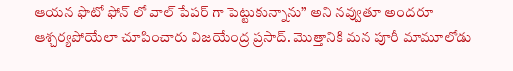ఆయన ఫొటో ఫోన్ లో వాల్ పేపర్ గా పెట్టుకున్నాను” అని నవ్వుతూ అందరూ ఆశ్చర్యపోయేలా చూపించారు విజయేంద్ర ప్రసాద్. మొత్తానికి మన పూరీ మామూలోడు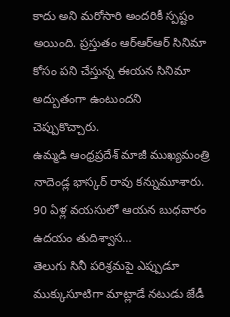కాదు అని మరోసారి అందరికీ స్పష్టం అయింది. ప్రస్తుతం ఆర్ఆర్ఆర్ సినిమా కోసం పని చేస్తున్న ఈయన సినిమా అద్బుతంగా ఉంటుందని చెప్పుకొచ్చారు.
ఉమ్మడి ఆంధ్రప్రదేశ్ మాజీ ముఖ్యమంత్రి నాదెండ్ల భాస్కర్ రావు కన్నుమూశారు. 90 ఏళ్ల వయసులో ఆయన బుధవారం ఉదయం తుదిశ్వాస…
తెలుగు సినీ పరిశ్రమపై ఎప్పుడూ ముక్కుసూటిగా మాట్లాడే నటుడు జేడీ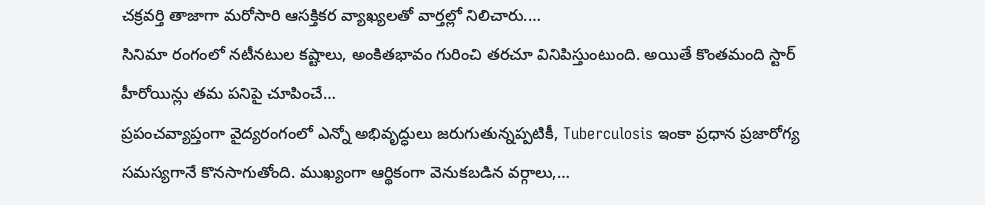చక్రవర్తి తాజాగా మరోసారి ఆసక్తికర వ్యాఖ్యలతో వార్తల్లో నిలిచారు.…
సినిమా రంగంలో నటీనటుల కష్టాలు, అంకితభావం గురించి తరచూ వినిపిస్తుంటుంది. అయితే కొంతమంది స్టార్ హీరోయిన్లు తమ పనిపై చూపించే…
ప్రపంచవ్యాప్తంగా వైద్యరంగంలో ఎన్నో అభివృద్ధులు జరుగుతున్నప్పటికీ, Tuberculosis ఇంకా ప్రధాన ప్రజారోగ్య సమస్యగానే కొనసాగుతోంది. ముఖ్యంగా ఆర్థికంగా వెనుకబడిన వర్గాలు,…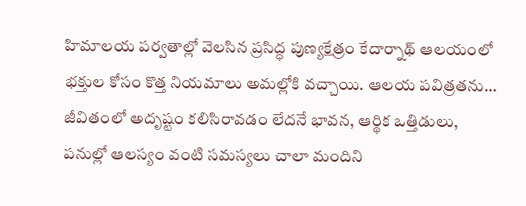హిమాలయ పర్వతాల్లో వెలసిన ప్రసిద్ధ పుణ్యక్షేత్రం కేదార్నాథ్ ఆలయంలో భక్తుల కోసం కొత్త నియమాలు అమల్లోకి వచ్చాయి. ఆలయ పవిత్రతను…
జీవితంలో అదృష్టం కలిసిరావడం లేదనే భావన, ఆర్థిక ఒత్తిడులు, పనుల్లో ఆలస్యం వంటి సమస్యలు చాలా మందిని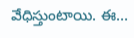వేధిస్తుంటాయి. ఈ…